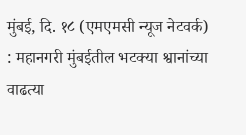मुंबई, दि. १८ (एमएमसी न्यूज नेटवर्क) : महानगरी मुंबईतील भटक्या श्वानांच्या वाढत्या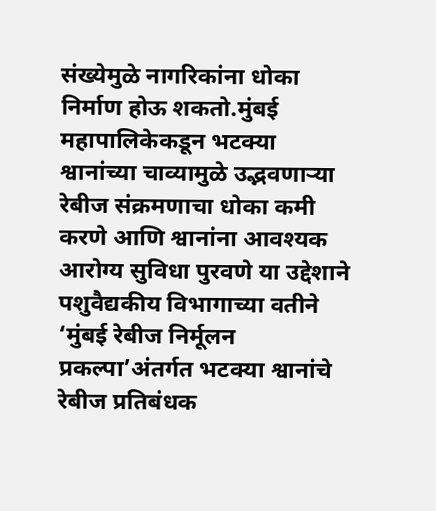संख्येमुळे नागरिकांना धोका निर्माण होऊ शकतो.मुंबई महापालिकेकडून भटक्या श्वानांच्या चाव्यामुळे उद्भवणाऱ्या रेबीज संक्रमणाचा धोका कमी करणे आणि श्वानांना आवश्यक आरोग्य सुविधा पुरवणे या उद्देशाने पशुवैद्यकीय विभागाच्या वतीने ‘मुंबई रेबीज निर्मूलन प्रकल्पा’अंतर्गत भटक्या श्वानांचे रेबीज प्रतिबंधक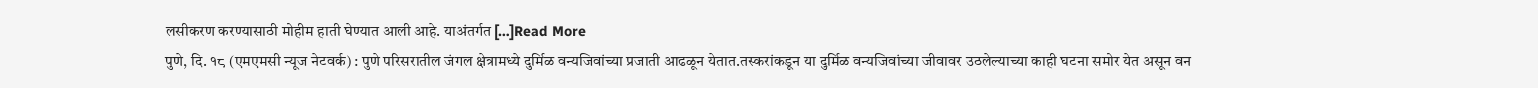लसीकरण करण्यासाठी मोहीम हाती घेण्यात आली आहे. याअंतर्गत […]Read More
पुणे, दि. १८ (एमएमसी न्यूज नेटवर्क) : पुणे परिसरातील जंगल क्षेत्रामध्ये दुर्मिळ वन्यजिवांच्या प्रजाती आढळून येतात.तस्करांकडून या दुर्मिळ वन्यजिवांच्या जीवावर उठलेल्याच्या काही घटना समोर येत असून वन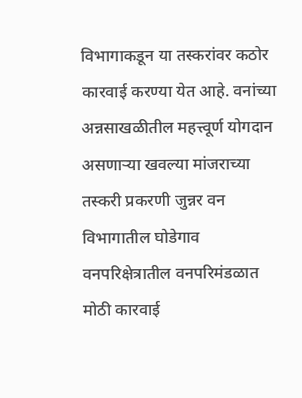विभागाकडून या तस्करांवर कठोर कारवाई करण्या येत आहे. वनांच्या अन्नसाखळीतील महत्त्वूर्ण योगदान असणाऱ्या खवल्या मांजराच्या तस्करी प्रकरणी जुन्नर वन विभागातील घोडेगाव वनपरिक्षेत्रातील वनपरिमंडळात मोठी कारवाई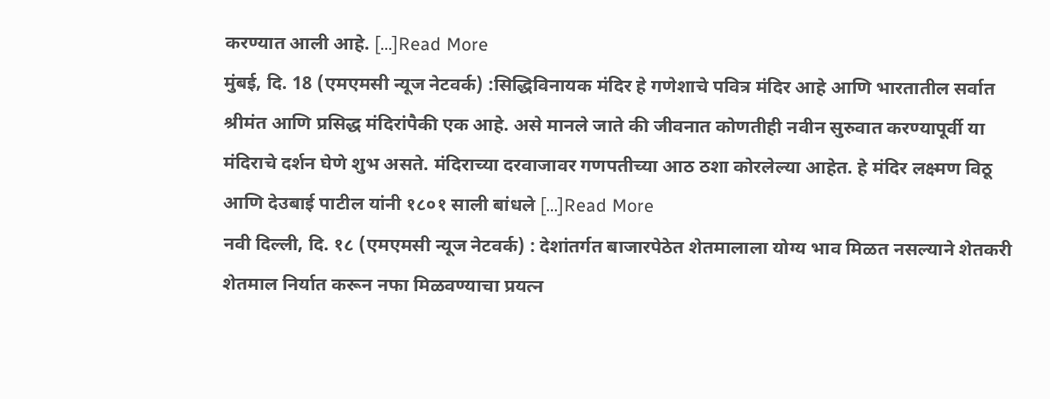करण्यात आली आहे. […]Read More
मुंबई, दि. 18 (एमएमसी न्यूज नेटवर्क) :सिद्धिविनायक मंदिर हे गणेशाचे पवित्र मंदिर आहे आणि भारतातील सर्वात श्रीमंत आणि प्रसिद्ध मंदिरांपैकी एक आहे. असे मानले जाते की जीवनात कोणतीही नवीन सुरुवात करण्यापूर्वी या मंदिराचे दर्शन घेणे शुभ असते. मंदिराच्या दरवाजावर गणपतीच्या आठ ठशा कोरलेल्या आहेत. हे मंदिर लक्ष्मण विठू आणि देउबाई पाटील यांनी १८०१ साली बांधले […]Read More
नवी दिल्ली, दि. १८ (एमएमसी न्यूज नेटवर्क) : देशांतर्गत बाजारपेठेत शेतमालाला योग्य भाव मिळत नसल्याने शेतकरी शेतमाल निर्यात करून नफा मिळवण्याचा प्रयत्न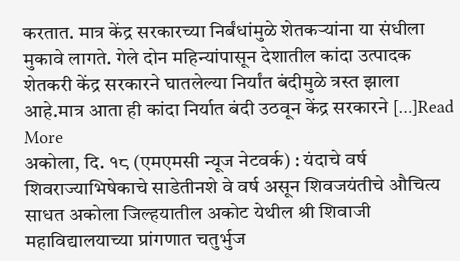करतात. मात्र केंद्र सरकारच्या निर्बंधांमुळे शेतकऱ्यांना या संधीला मुकावे लागते. गेले दोन महिन्यांपासून देशातील कांदा उत्पादक शेतकरी केंद्र सरकारने घातलेल्या निर्यांत बंदीमुळे त्रस्त झाला आहे.मात्र आता ही कांदा निर्यात बंदी उठवून केंद्र सरकारने […]Read More
अकोला, दि. १८ (एमएमसी न्यूज नेटवर्क) : यंदाचे वर्ष शिवराज्याभिषेकाचे साडेतीनशे वे वर्ष असून शिवजयंतीचे औचित्य साधत अकोला जिल्हयातील अकोट येथील श्री शिवाजी महाविद्यालयाच्या प्रांगणात चतुर्भुज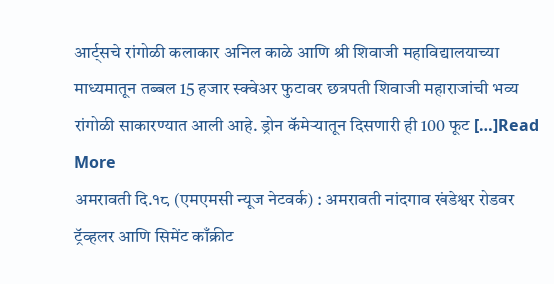आर्ट्सचे रांगोळी कलाकार अनिल काळे आणि श्री शिवाजी महाविद्यालयाच्या माध्यमातून तब्बल 15 हजार स्क्वेअर फुटावर छत्रपती शिवाजी महाराजांची भव्य रांगोळी साकारण्यात आली आहे. ड्रोन कॅमेऱ्यातून दिसणारी ही 100 फूट […]Read More
अमरावती दि.१८ (एमएमसी न्यूज नेटवर्क) : अमरावती नांदगाव खंडेश्वर रोडवर ट्रॅव्हलर आणि सिमेंट काँक्रीट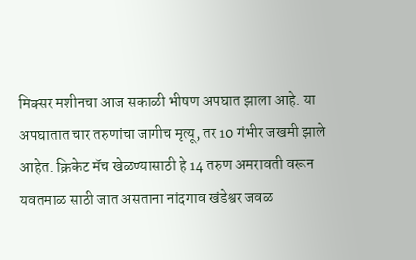मिक्सर मशीनचा आज सकाळी भीषण अपघात झाला आहे. या अपघातात चार तरुणांचा जागीच मृत्यू, तर 10 गंभीर जखमी झाले आहेत. क्रिकेट मॅच खेळण्यासाठी हे 14 तरुण अमरावती वरून यवतमाळ साठी जात असताना नांदगाव खंडेश्वर जवळ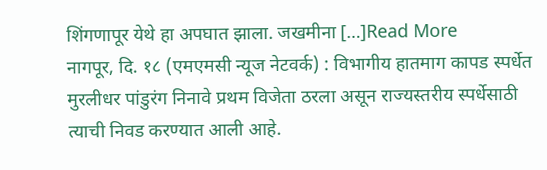शिंगणापूर येथे हा अपघात झाला. जखमीना […]Read More
नागपूर, दि. १८ (एमएमसी न्यूज नेटवर्क) : विभागीय हातमाग कापड स्पर्धेत मुरलीधर पांडुरंग निनावे प्रथम विजेता ठरला असून राज्यस्तरीय स्पर्धेसाठी त्याची निवड करण्यात आली आहे.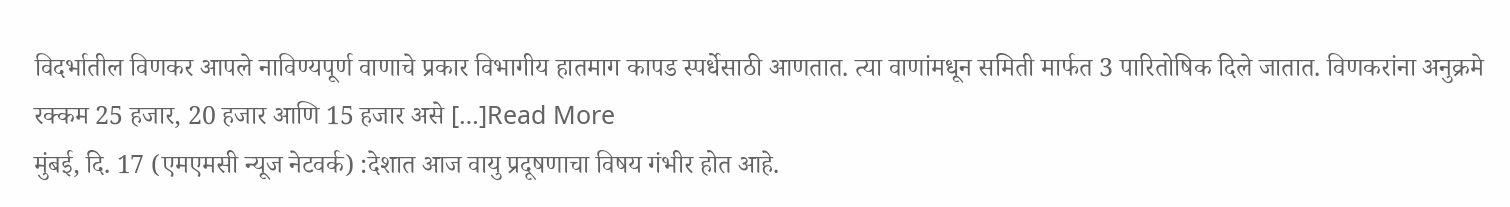विदर्भातील विणकर आपले नाविण्यपूर्ण वाणाचे प्रकार विभागीय हातमाग कापड स्पर्धेसाठी आणतात. त्या वाणांमधून समिती मार्फत 3 पारितोषिक दिले जातात. विणकरांना अनुक्रमे रक्कम 25 हजार, 20 हजार आणि 15 हजार असे […]Read More
मुंबई, दि. 17 (एमएमसी न्यूज नेटवर्क) :देशात आज वायु प्रदूषणाचा विषय गंभीर होत आहे.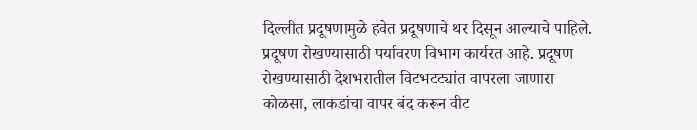दिल्लीत प्रदूषणामुळे हवेत प्रदूषणाचे थर दिसून आल्याचे पाहिले. प्रदूषण रोखण्यासाठी पर्यावरण विभाग कार्यरत आहे. प्रदूषण रोखण्यासाठी देशभरातील विटभटट्यांत वापरला जाणारा कोळसा, लाकडांचा वापर बंद करून वीट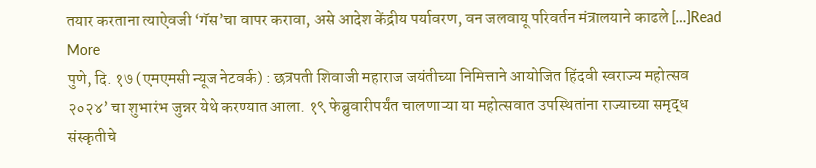तयार करताना त्याऐवजी ‘गॅस’चा वापर करावा, असे आदेश केंद्रीय पर्यावरण, वन जलवायू परिवर्तन मंत्रालयाने काढले […]Read More
पुणे, दि. १७ (एमएमसी न्यूज नेटवर्क) : छत्रपती शिवाजी महाराज जयंतीच्या निमित्ताने आयोजित हिंदवी स्वराज्य महोत्सव २०२४’ चा शुभारंभ जुन्नर येथे करण्यात आला. १९ फेब्रुवारीपर्यंत चालणाऱ्या या महोत्सवात उपस्थितांना राज्याच्या समृद्ध संस्कृतीचे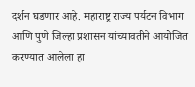दर्शन घडणार आहे. महाराष्ट्र राज्य पर्यटन विभाग आणि पुणे जिल्हा प्रशासन यांच्यावतीने आयोजित करण्यात आलेला हा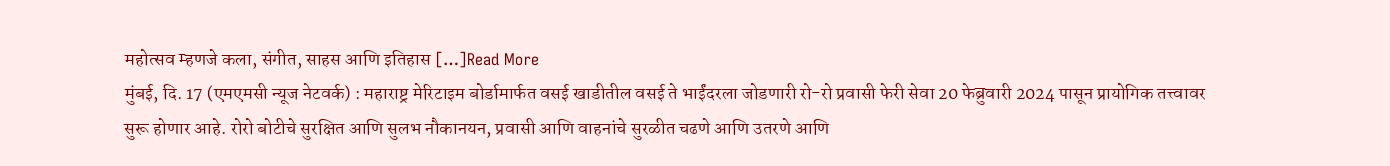महोत्सव म्हणजे कला, संगीत, साहस आणि इतिहास […]Read More
मुंबई, दि. 17 (एमएमसी न्यूज नेटवर्क) : महाराष्ट्र मेरिटाइम बोर्डामार्फत वसई खाडीतील वसई ते भाईंदरला जोडणारी रो-रो प्रवासी फेरी सेवा 20 फेब्रुवारी 2024 पासून प्रायोगिक तत्त्वावर सुरू होणार आहे. रोरो बोटीचे सुरक्षित आणि सुलभ नौकानयन, प्रवासी आणि वाहनांचे सुरळीत चढणे आणि उतरणे आणि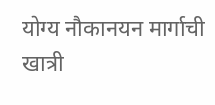योग्य नौकानयन मार्गाची खात्री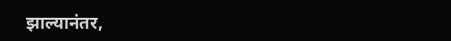झाल्यानंतर,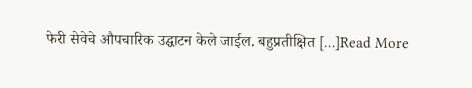फेरी सेवेचे औपचारिक उद्घाटन केले जाईल. बहुप्रतीक्षित […]Read More